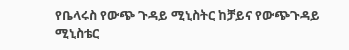የቤላሩስ የውጭ ጉዳይ ሚኒስትር ከቻይና የውጭጉዳይ ሚኒስቴር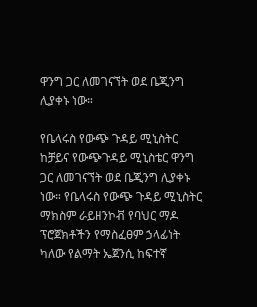ዋንግ ጋር ለመገናኘት ወደ ቤጂንግ ሊያቀኑ ነው።

የቤላሩስ የውጭ ጉዳይ ሚኒስትር ከቻይና የውጭጉዳይ ሚኒስቴር ዋንግ ጋር ለመገናኘት ወደ ቤጂንግ ሊያቀኑ ነው። የቤላሩስ የውጭ ጉዳይ ሚኒስትር ማክስም ራይዘንኮቭ የባህር ማዶ ፕሮጀክቶችን የማስፈፀም ኃላፊነት ካለው የልማት ኤጀንሲ ከፍተኛ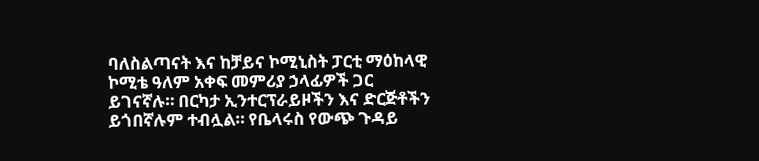ባለስልጣናት እና ከቻይና ኮሚኒስት ፓርቲ ማዕከላዊ ኮሚቴ ዓለም አቀፍ መምሪያ ኃላፊዎች ጋር ይገናኛሉ። በርካታ ኢንተርፕራይዞችን እና ድርጅቶችን ይጎበኛሉም ተብሏል። የቤላሩስ የውጭ ጉዳይ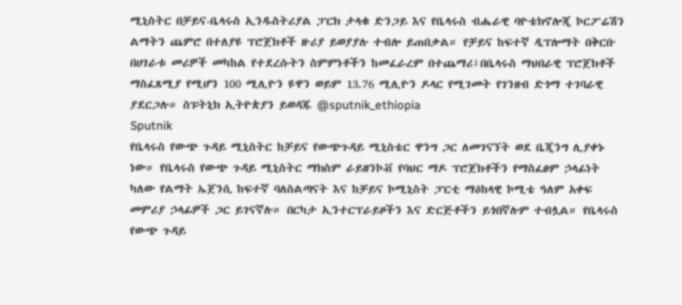ሚኒስትር በቻይና-ቤላሩስ ኢንዱስትሪያል ፓርክ ታላቁ ድንጋይ እና የቤላሩስ ብሔራዊ ባዮቴክኖሎጂ ኮርፖሬሽን ልማትን ጨምሮ በተለያዩ ፕሮጀክቶች ዙሪያ ይወያያሉ ተብሎ ይጠበቃል። የቻይና ከፍተኛ ዲፕሎማት በቅርቡ በሀገራቱ መሪዎች መካከል የተደረሱትን ስምምነቶችን ከመፈራረም በተጨማሪ፤በቤላሩስ ማህበራዊ ፕሮጀክቶች ማስፈጸሚያ የሚሆን 100 ሚሊዮን ዩዋን ወይም 13.76 ሚሊዮን ዶላር የሚገመት የገንዘብ ድጎማ ተገባራዊ ያደርጋሉ። ስፑትኒክ ኢትዮጵያን ይወዳጁ @sputnik_ethiopia
Sputnik
የቤላሩስ የውጭ ጉዳይ ሚኒስትር ከቻይና የውጭጉዳይ ሚኒስቴር ዋንግ ጋር ለመገናኘት ወደ ቤጂንግ ሊያቀኑ ነው። የቤላሩስ የውጭ ጉዳይ ሚኒስትር ማክስም ራይዘንኮቭ የባህር ማዶ ፕሮጀክቶችን የማስፈፀም ኃላፊነት ካለው የልማት ኤጀንሲ ከፍተኛ ባለስልጣናት እና ከቻይና ኮሚኒስት ፓርቲ ማዕከላዊ ኮሚቴ ዓለም አቀፍ መምሪያ ኃላፊዎች ጋር ይገናኛሉ። በርካታ ኢንተርፕራይዞችን እና ድርጅቶችን ይጎበኛሉም ተብሏል። የቤላሩስ የውጭ ጉዳይ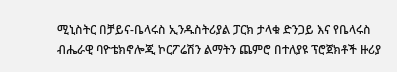ሚኒስትር በቻይና-ቤላሩስ ኢንዱስትሪያል ፓርክ ታላቁ ድንጋይ እና የቤላሩስ ብሔራዊ ባዮቴክኖሎጂ ኮርፖሬሽን ልማትን ጨምሮ በተለያዩ ፕሮጀክቶች ዙሪያ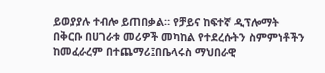ይወያያሉ ተብሎ ይጠበቃል። የቻይና ከፍተኛ ዲፕሎማት በቅርቡ በሀገራቱ መሪዎች መካከል የተደረሱትን ስምምነቶችን ከመፈራረም በተጨማሪ፤በቤላሩስ ማህበራዊ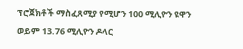ፕሮጀክቶች ማስፈጸሚያ የሚሆን 100 ሚሊዮን ዩዋን ወይም 13.76 ሚሊዮን ዶላር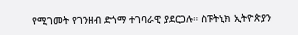የሚገመት የገንዘብ ድጎማ ተገባራዊ ያደርጋሉ። ስፑትኒክ ኢትዮጵያን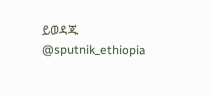ይወዳጁ @sputnik_ethiopia